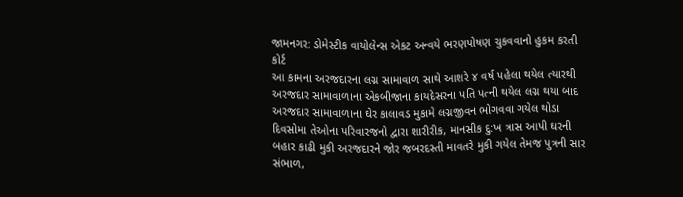જામનગર: ડોમેસ્ટીક વાયોલેન્સ એકટ અન્વયે ભરણપોષણ ચુકવવાનો હુકમ કરતી કોર્ટ
આ કામના અરજદારના લગ્ન સામાવાળ સાથે આશરે ૪ વર્ષ પહેલા થયેલ ત્યારથી અરજદાર સામાવાળાના એકબીજાના કાયદેસરના પતિ પત્ની થયેલ લગ્ન થયા બાદ અરજદાર સામાવાળાના ઘેર કાલાવડ મુકામે લગ્નજીવન ભોગવવા ગયેલ થોડા દિવસોમા તેઓના પરિવારજનો દ્વારા શારીરીક, માનસીક દુ:ખ ત્રાસ આપી ઘરની બહાર કાઢી મુકી અરજદારને જોર જબરદસ્તી માવતરે મુકી ગયેલ તેમજ પુત્રની સાર સંભાળ,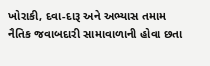ખોરાકી, દવા-દારૂ અને અભ્યાસ તમામ નૈતિક જવાબદારી સામાવાળાની હોવા છતા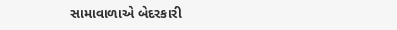સામાવાળાએ બેદરકારી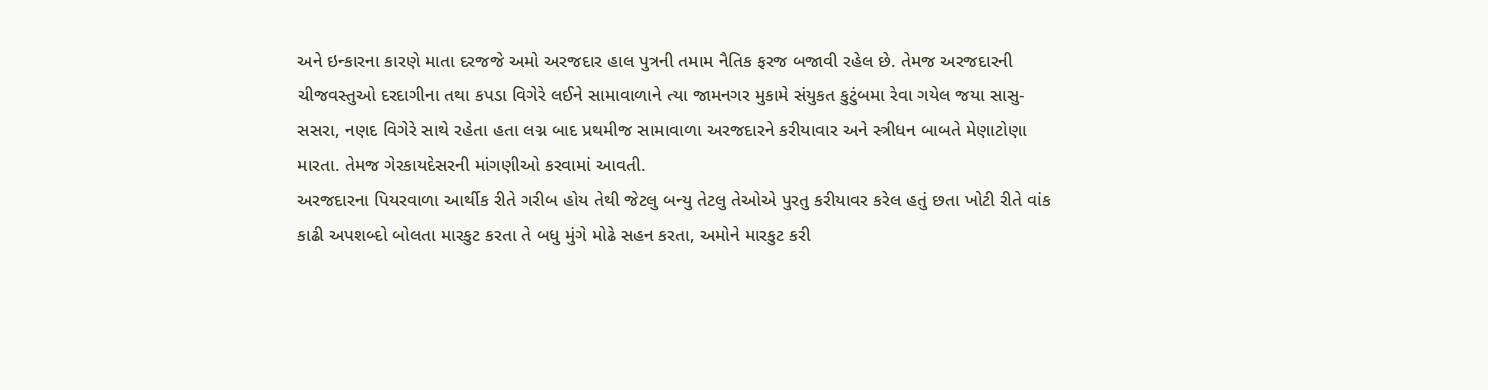અને ઇન્કારના કારણે માતા દરજજે અમો અરજદાર હાલ પુત્રની તમામ નૈતિક ફરજ બજાવી રહેલ છે. તેમજ અરજદારની ચીજવસ્તુઓ દરદાગીના તથા કપડા વિગેરે લઈને સામાવાળાને ત્યા જામનગર મુકામે સંયુકત કુટુંબમા રેવા ગયેલ જયા સાસુ-સસરા, નણદ વિગેરે સાથે રહેતા હતા લગ્ન બાદ પ્રથમીજ સામાવાળા અરજદારને કરીયાવાર અને સ્ત્રીધન બાબતે મેણાટોણા મારતા. તેમજ ગેરકાયદેસરની માંગણીઓ કરવામાં આવતી.
અરજદારના પિયરવાળા આર્થીક રીતે ગરીબ હોય તેથી જેટલુ બન્યુ તેટલુ તેઓએ પુરતુ કરીયાવર કરેલ હતું છતા ખોટી રીતે વાંક કાઢી અપશબ્દો બોલતા મારકુટ કરતા તે બધુ મુંગે મોઢે સહન કરતા, અમોને મારકુટ કરી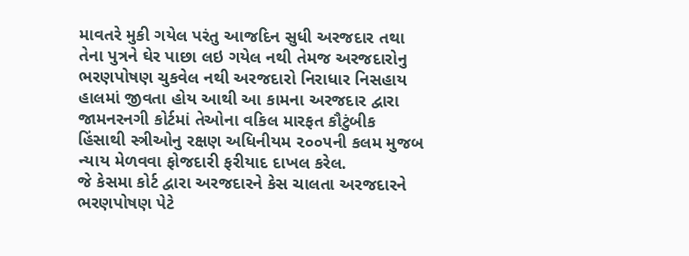માવતરે મુકી ગયેલ પરંતુ આજદિન સુધી અરજદાર તથા તેના પુત્રને ઘેર પાછા લઇ ગયેલ નથી તેમજ અરજદારોનુ ભરણપોષણ ચુકવેલ નથી અરજદારો નિરાધાર નિસહાય હાલમાં જીવતા હોય આથી આ કામના અરજદાર દ્વારા જામનરનગી કોર્ટમાં તેઓના વકિલ મારફત કૌટુંબીક હિંસાથી સ્ત્રીઓનુ રક્ષણ અધિનીયમ ૨૦૦૫ની કલમ મુજબ ન્યાય મેળવવા ફોજદારી ફરીયાદ દાખલ કરેલ.
જે કેસમા કોર્ટ દ્વારા અરજદારને કેસ ચાલતા અરજદારને ભરણપોષણ પેટે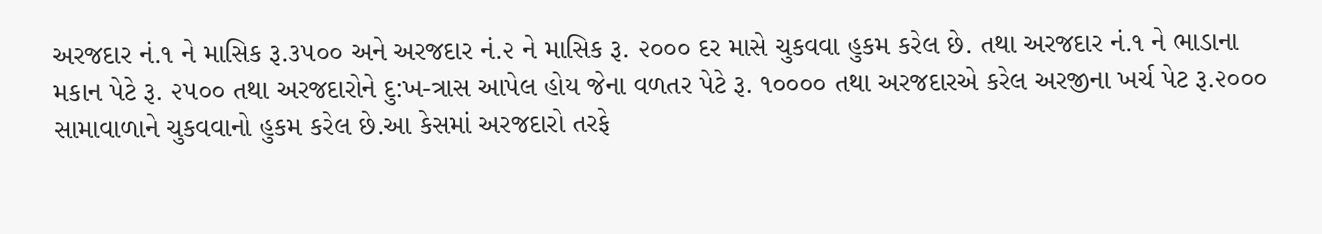અરજદાર નં.૧ ને માસિક રૂ.૩૫૦૦ અને અરજદાર નં.૨ ને માસિક રૂ. ૨૦૦૦ દર માસે ચુકવવા હુકમ કરેલ છે. તથા અરજદાર નં.૧ ને ભાડાના મકાન પેટે રૂ. ૨૫૦૦ તથા અરજદારોને દુ:ખ-ત્રાસ આપેલ હોય જેના વળતર પેટે રૂ. ૧૦૦૦૦ તથા અરજદારએ કરેલ અરજીના ખર્ચ પેટ રૂ.૨૦૦૦ સામાવાળાને ચુકવવાનો હુકમ કરેલ છે.આ કેસમાં અરજદારો તરફે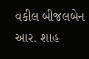વકીલ બીજલબેન આર. શાહ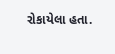રોકાયેલા હતા.